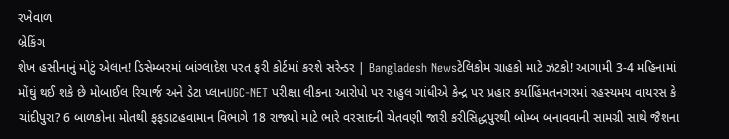રખેવાળ
બ્રેકિંગ
શેખ હસીનાનું મોટું એલાન! ડિસેમ્બરમાં બાંગ્લાદેશ પરત ફરી કોર્ટમાં કરશે સરેન્ડર | Bangladesh Newsટેલિકોમ ગ્રાહકો માટે ઝટકો! આગામી 3-4 મહિનામાં મોંઘું થઈ શકે છે મોબાઈલ રિચાર્જ અને ડેટા પ્લાનUGC-NET પરીક્ષા લીકના આરોપો પર રાહુલ ગાંધીએ કેન્દ્ર પર પ્રહાર કર્યાહિંમતનગરમાં રહસ્યમય વાયરસ કે ચાંદીપુરા? 6 બાળકોના મોતથી ફફડાટહવામાન વિભાગે 18 રાજ્યો માટે ભારે વરસાદની ચેતવણી જારી કરીસિદ્ધપુરથી બોમ્બ બનાવવાની સામગ્રી સાથે જૈશના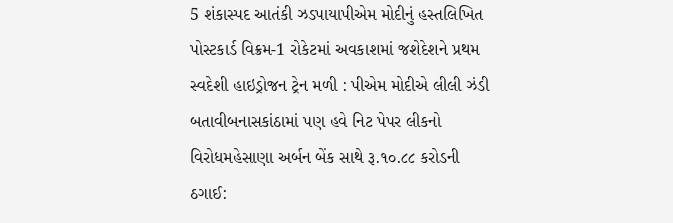5 શંકાસ્પદ આતંકી ઝડપાયાપીએમ મોદીનું હસ્તલિખિત પોસ્ટકાર્ડ વિક્રમ-1 રોકેટમાં અવકાશમાં જશેદેશને પ્રથમ સ્વદેશી હાઇડ્રોજન ટ્રેન મળી : પીએમ મોદીએ લીલી ઝંડી બતાવીબનાસકાંઠામાં પણ હવે નિટ પેપર લીકનો વિરોધમહેસાણા અર્બન બેંક સાથે રૂ.૧૦.૮૮ કરોડની ઠગાઈ: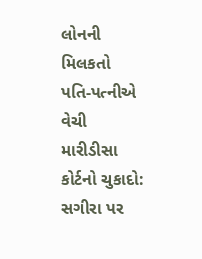લોનની મિલકતો પતિ-પત્નીએ વેચી મારીડીસા કોર્ટનો ચુકાદો: સગીરા પર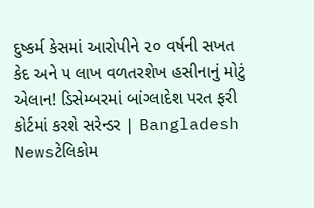દુષ્કર્મ કેસમાં આરોપીને ૨૦ વર્ષની સખત કેદ અને ૫ લાખ વળતરશેખ હસીનાનું મોટું એલાન! ડિસેમ્બરમાં બાંગ્લાદેશ પરત ફરી કોર્ટમાં કરશે સરેન્ડર | Bangladesh Newsટેલિકોમ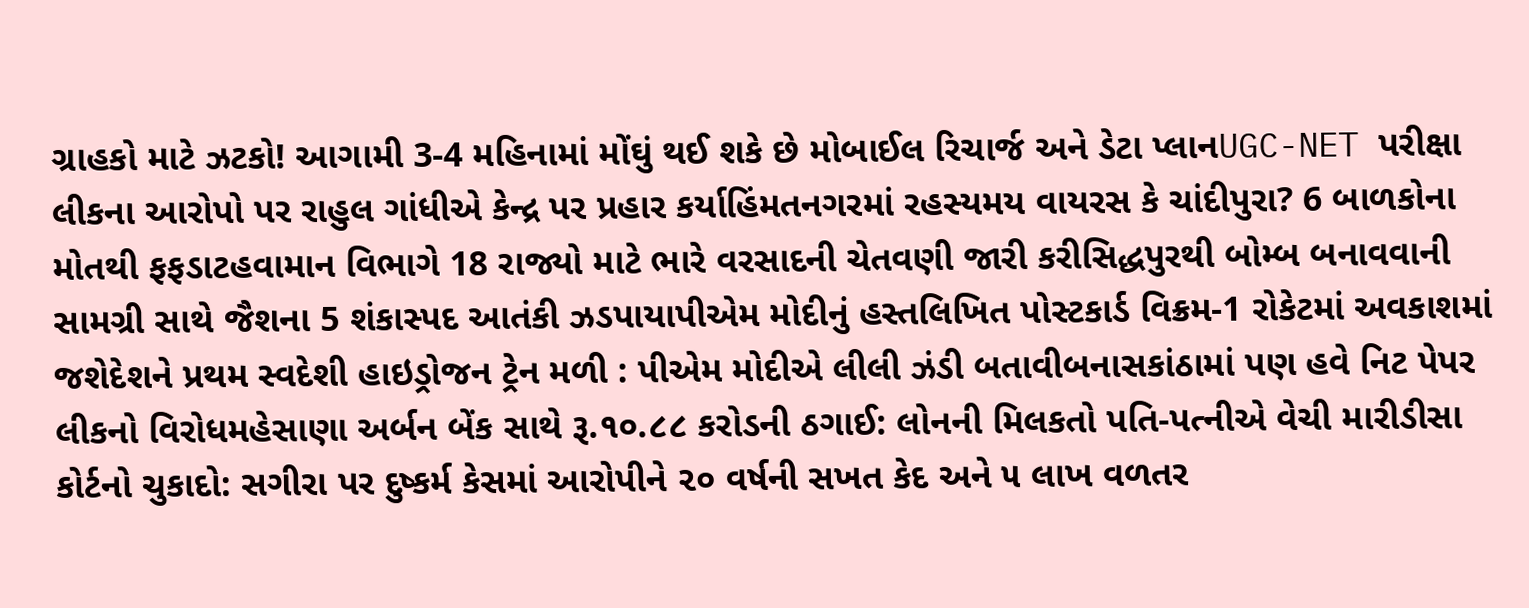ગ્રાહકો માટે ઝટકો! આગામી 3-4 મહિનામાં મોંઘું થઈ શકે છે મોબાઈલ રિચાર્જ અને ડેટા પ્લાનUGC-NET પરીક્ષા લીકના આરોપો પર રાહુલ ગાંધીએ કેન્દ્ર પર પ્રહાર કર્યાહિંમતનગરમાં રહસ્યમય વાયરસ કે ચાંદીપુરા? 6 બાળકોના મોતથી ફફડાટહવામાન વિભાગે 18 રાજ્યો માટે ભારે વરસાદની ચેતવણી જારી કરીસિદ્ધપુરથી બોમ્બ બનાવવાની સામગ્રી સાથે જૈશના 5 શંકાસ્પદ આતંકી ઝડપાયાપીએમ મોદીનું હસ્તલિખિત પોસ્ટકાર્ડ વિક્રમ-1 રોકેટમાં અવકાશમાં જશેદેશને પ્રથમ સ્વદેશી હાઇડ્રોજન ટ્રેન મળી : પીએમ મોદીએ લીલી ઝંડી બતાવીબનાસકાંઠામાં પણ હવે નિટ પેપર લીકનો વિરોધમહેસાણા અર્બન બેંક સાથે રૂ.૧૦.૮૮ કરોડની ઠગાઈ: લોનની મિલકતો પતિ-પત્નીએ વેચી મારીડીસા કોર્ટનો ચુકાદો: સગીરા પર દુષ્કર્મ કેસમાં આરોપીને ૨૦ વર્ષની સખત કેદ અને ૫ લાખ વળતર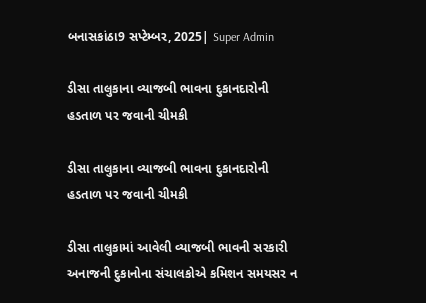બનાસકાંઠા9 સપ્ટેમ્બર, 2025| Super Admin

ડીસા તાલુકાના વ્યાજબી ભાવના દુકાનદારોની હડતાળ પર જવાની ચીમકી

ડીસા તાલુકાના વ્યાજબી ભાવના દુકાનદારોની હડતાળ પર જવાની ચીમકી

ડીસા તાલુકામાં આવેલી વ્યાજબી ભાવની સરકારી અનાજની દુકાનોના સંચાલકોએ કમિશન સમયસર ન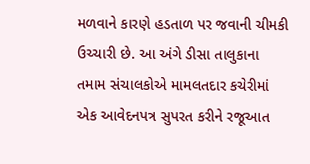મળવાને કારણે હડતાળ પર જવાની ચીમકી ઉચ્ચારી છે. આ અંગે ડીસા તાલુકાના તમામ સંચાલકોએ મામલતદાર કચેરીમાં એક આવેદનપત્ર સુપરત કરીને રજૂઆત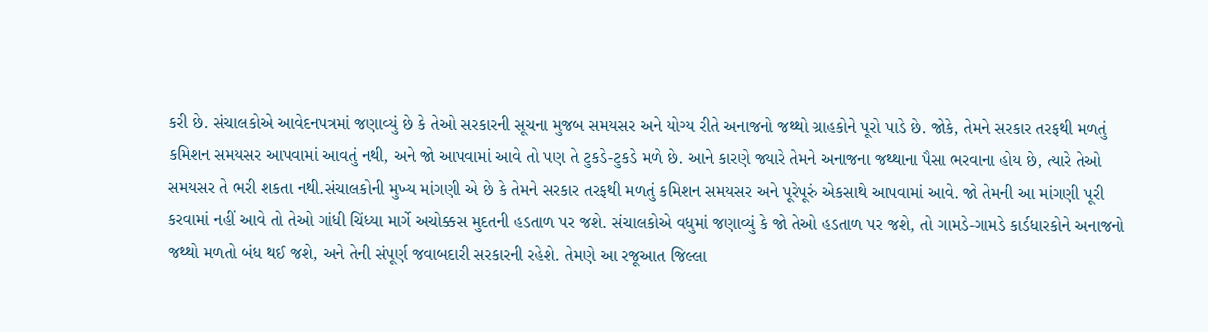કરી છે. સંચાલકોએ આવેદનપત્રમાં જણાવ્યું છે કે તેઓ સરકારની સૂચના મુજબ સમયસર અને યોગ્ય રીતે અનાજનો જથ્થો ગ્રાહકોને પૂરો પાડે છે. જોકે, તેમને સરકાર તરફથી મળતું કમિશન સમયસર આપવામાં આવતું નથી, અને જો આપવામાં આવે તો પણ તે ટુકડે-ટુકડે મળે છે. આને કારણે જ્યારે તેમને અનાજના જથ્થાના પૈસા ભરવાના હોય છે, ત્યારે તેઓ સમયસર તે ભરી શકતા નથી.સંચાલકોની મુખ્ય માંગણી એ છે કે તેમને સરકાર તરફથી મળતું કમિશન સમયસર અને પૂરેપૂરું એકસાથે આપવામાં આવે. જો તેમની આ માંગણી પૂરી કરવામાં નહીં આવે તો તેઓ ગાંધી ચિંધ્યા માર્ગે અચોક્કસ મુદતની હડતાળ પર જશે. સંચાલકોએ વધુમાં જણાવ્યું કે જો તેઓ હડતાળ પર જશે, તો ગામડે-ગામડે કાર્ડધારકોને અનાજનો જથ્થો મળતો બંધ થઈ જશે, અને તેની સંપૂર્ણ જવાબદારી સરકારની રહેશે. તેમણે આ રજૂઆત જિલ્લા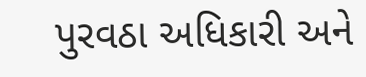પુરવઠા અધિકારી અને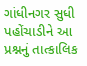ગાંધીનગર સુધી પહોંચાડીને આ પ્રશ્નનું તાત્કાલિક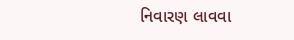નિવારણ લાવવા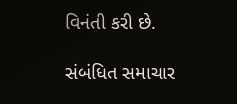વિનંતી કરી છે.

સંબંધિત સમાચાર